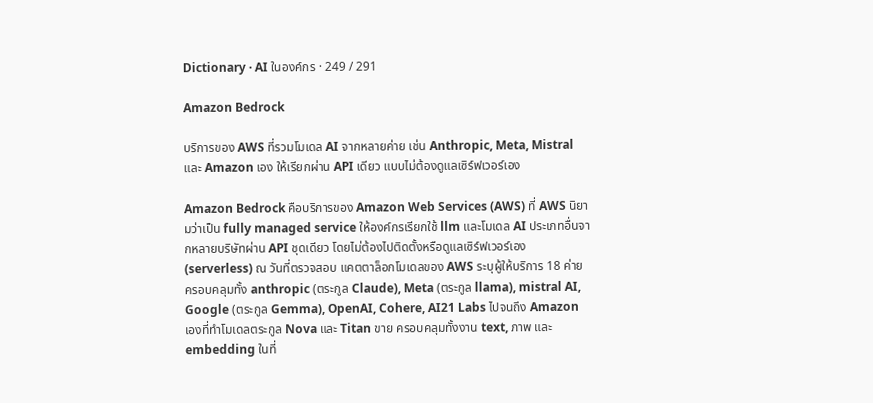Dictionary · AI ในองค์กร · 249 / 291

Amazon Bedrock

บริการของ AWS ที่รวมโมเดล AI จากหลายค่าย เช่น Anthropic, Meta, Mistral และ Amazon เอง ให้เรียกผ่าน API เดียว แบบไม่ต้องดูแลเซิร์ฟเวอร์เอง

Amazon Bedrock คือบริการของ Amazon Web Services (AWS) ที่ AWS นิยามว่าเป็น fully managed service ให้องค์กรเรียกใช้ llm และโมเดล AI ประเภทอื่นจากหลายบริษัทผ่าน API ชุดเดียว โดยไม่ต้องไปติดตั้งหรือดูแลเซิร์ฟเวอร์เอง (serverless) ณ วันที่ตรวจสอบ แคตตาล็อกโมเดลของ AWS ระบุผู้ให้บริการ 18 ค่าย ครอบคลุมทั้ง anthropic (ตระกูล Claude), Meta (ตระกูล llama), mistral AI, Google (ตระกูล Gemma), OpenAI, Cohere, AI21 Labs ไปจนถึง Amazon เองที่ทำโมเดลตระกูล Nova และ Titan ขาย ครอบคลุมทั้งงาน text, ภาพ และ embedding ในที่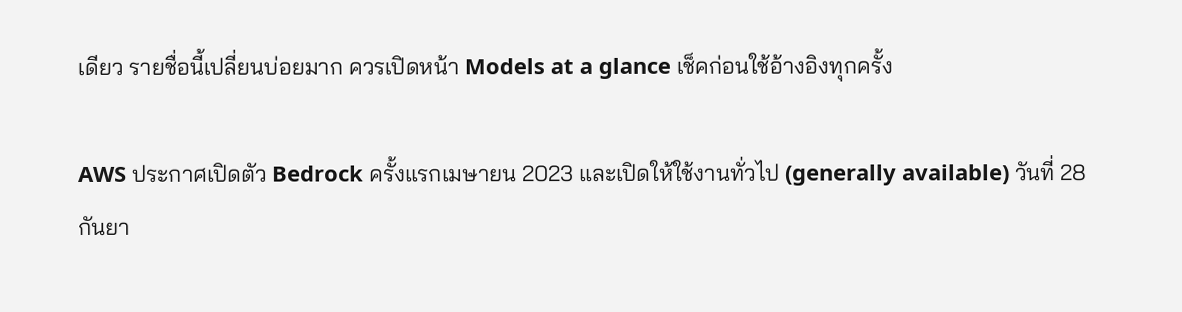เดียว รายชื่อนี้เปลี่ยนบ่อยมาก ควรเปิดหน้า Models at a glance เช็คก่อนใช้อ้างอิงทุกครั้ง

AWS ประกาศเปิดตัว Bedrock ครั้งแรกเมษายน 2023 และเปิดให้ใช้งานทั่วไป (generally available) วันที่ 28 กันยา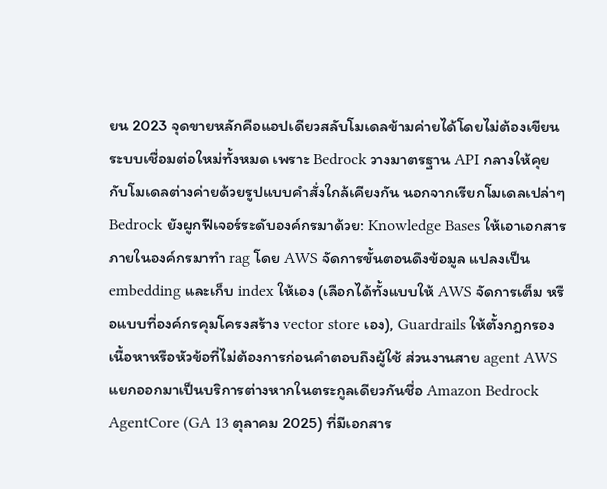ยน 2023 จุดขายหลักคือแอปเดียวสลับโมเดลข้ามค่ายได้โดยไม่ต้องเขียนระบบเชื่อมต่อใหม่ทั้งหมด เพราะ Bedrock วางมาตรฐาน API กลางให้คุยกับโมเดลต่างค่ายด้วยรูปแบบคำสั่งใกล้เคียงกัน นอกจากเรียกโมเดลเปล่าๆ Bedrock ยังผูกฟีเจอร์ระดับองค์กรมาด้วย: Knowledge Bases ให้เอาเอกสารภายในองค์กรมาทำ rag โดย AWS จัดการขั้นตอนดึงข้อมูล แปลงเป็น embedding และเก็บ index ให้เอง (เลือกได้ทั้งแบบให้ AWS จัดการเต็ม หรือแบบที่องค์กรคุมโครงสร้าง vector store เอง), Guardrails ให้ตั้งกฎกรองเนื้อหาหรือหัวข้อที่ไม่ต้องการก่อนคำตอบถึงผู้ใช้ ส่วนงานสาย agent AWS แยกออกมาเป็นบริการต่างหากในตระกูลเดียวกันชื่อ Amazon Bedrock AgentCore (GA 13 ตุลาคม 2025) ที่มีเอกสาร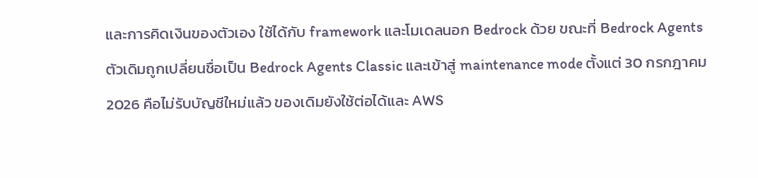และการคิดเงินของตัวเอง ใช้ได้กับ framework และโมเดลนอก Bedrock ด้วย ขณะที่ Bedrock Agents ตัวเดิมถูกเปลี่ยนชื่อเป็น Bedrock Agents Classic และเข้าสู่ maintenance mode ตั้งแต่ 30 กรกฎาคม 2026 คือไม่รับบัญชีใหม่แล้ว ของเดิมยังใช้ต่อได้และ AWS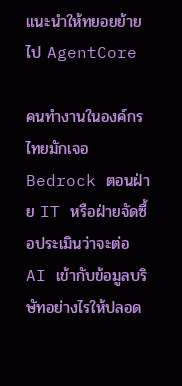แนะนำให้ทยอยย้ายไป AgentCore

คนทำงานในองค์กรไทยมักเจอ Bedrock ตอนฝ่าย IT หรือฝ่ายจัดซื้อประเมินว่าจะต่อ AI เข้ากับข้อมูลบริษัทอย่างไรให้ปลอด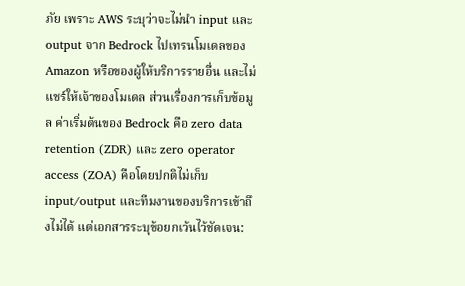ภัย เพราะ AWS ระบุว่าจะไม่นำ input และ output จาก Bedrock ไปเทรนโมเดลของ Amazon หรือของผู้ให้บริการรายอื่น และไม่แชร์ให้เจ้าของโมเดล ส่วนเรื่องการเก็บข้อมูล ค่าเริ่มต้นของ Bedrock คือ zero data retention (ZDR) และ zero operator access (ZOA) คือโดยปกติไม่เก็บ input/output และทีมงานของบริการเข้าถึงไม่ได้ แต่เอกสารระบุข้อยกเว้นไว้ชัดเจน: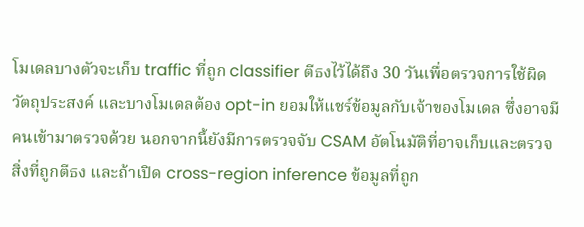โมเดลบางตัวจะเก็บ traffic ที่ถูก classifier ตีธงไว้ได้ถึง 30 วันเพื่อตรวจการใช้ผิดวัตถุประสงค์ และบางโมเดลต้อง opt-in ยอมให้แชร์ข้อมูลกับเจ้าของโมเดล ซึ่งอาจมีคนเข้ามาตรวจด้วย นอกจากนี้ยังมีการตรวจจับ CSAM อัตโนมัติที่อาจเก็บและตรวจสิ่งที่ถูกตีธง และถ้าเปิด cross-region inference ข้อมูลที่ถูก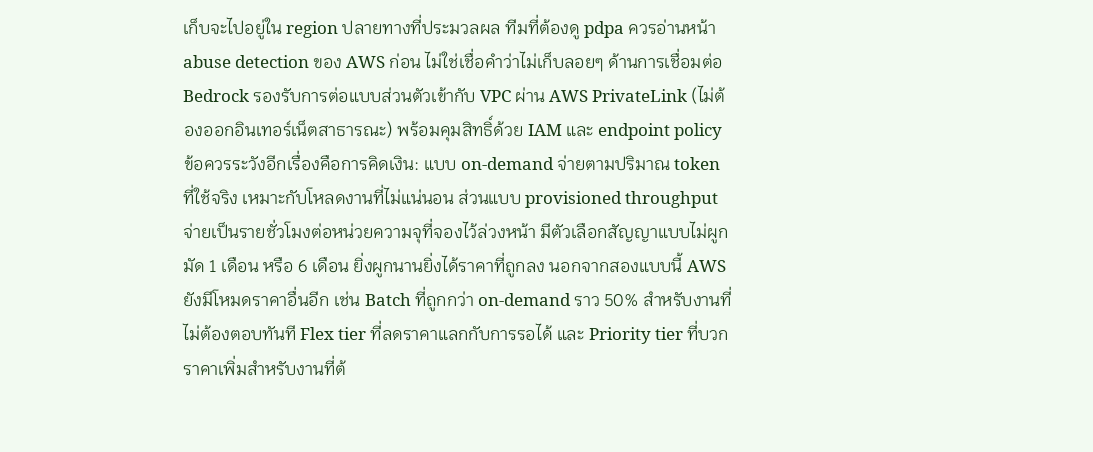เก็บจะไปอยู่ใน region ปลายทางที่ประมวลผล ทีมที่ต้องดู pdpa ควรอ่านหน้า abuse detection ของ AWS ก่อน ไม่ใช่เชื่อคำว่าไม่เก็บลอยๆ ด้านการเชื่อมต่อ Bedrock รองรับการต่อแบบส่วนตัวเข้ากับ VPC ผ่าน AWS PrivateLink (ไม่ต้องออกอินเทอร์เน็ตสาธารณะ) พร้อมคุมสิทธิ์ด้วย IAM และ endpoint policy ข้อควรระวังอีกเรื่องคือการคิดเงิน: แบบ on-demand จ่ายตามปริมาณ token ที่ใช้จริง เหมาะกับโหลดงานที่ไม่แน่นอน ส่วนแบบ provisioned throughput จ่ายเป็นรายชั่วโมงต่อหน่วยความจุที่จองไว้ล่วงหน้า มีตัวเลือกสัญญาแบบไม่ผูกมัด 1 เดือน หรือ 6 เดือน ยิ่งผูกนานยิ่งได้ราคาที่ถูกลง นอกจากสองแบบนี้ AWS ยังมีโหมดราคาอื่นอีก เช่น Batch ที่ถูกกว่า on-demand ราว 50% สำหรับงานที่ไม่ต้องตอบทันที Flex tier ที่ลดราคาแลกกับการรอได้ และ Priority tier ที่บวกราคาเพิ่มสำหรับงานที่ต้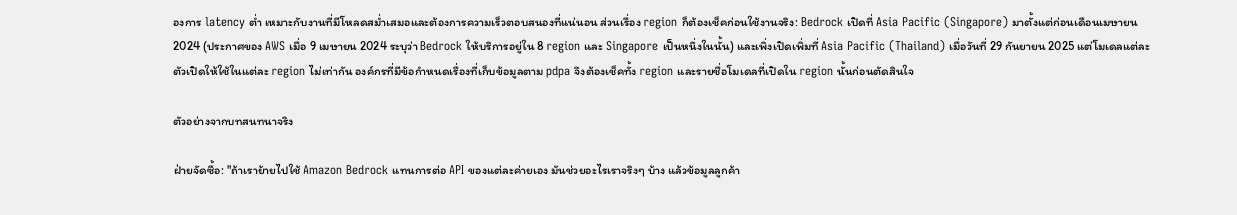องการ latency ต่ำ เหมาะกับงานที่มีโหลดสม่ำเสมอและต้องการความเร็วตอบสนองที่แน่นอน ส่วนเรื่อง region ก็ต้องเช็คก่อนใช้งานจริง: Bedrock เปิดที่ Asia Pacific (Singapore) มาตั้งแต่ก่อนเดือนเมษายน 2024 (ประกาศของ AWS เมื่อ 9 เมษายน 2024 ระบุว่า Bedrock ให้บริการอยู่ใน 8 region และ Singapore เป็นหนึ่งในนั้น) และเพิ่งเปิดเพิ่มที่ Asia Pacific (Thailand) เมื่อวันที่ 29 กันยายน 2025 แต่โมเดลแต่ละตัวเปิดให้ใช้ในแต่ละ region ไม่เท่ากัน องค์กรที่มีข้อกำหนดเรื่องที่เก็บข้อมูลตาม pdpa จึงต้องเช็คทั้ง region และรายชื่อโมเดลที่เปิดใน region นั้นก่อนตัดสินใจ

ตัวอย่างจากบทสนทนาจริง

ฝ่ายจัดซื้อ: "ถ้าเราย้ายไปใช้ Amazon Bedrock แทนการต่อ API ของแต่ละค่ายเอง มันช่วยอะไรเราจริงๆ บ้าง แล้วข้อมูลลูกค้า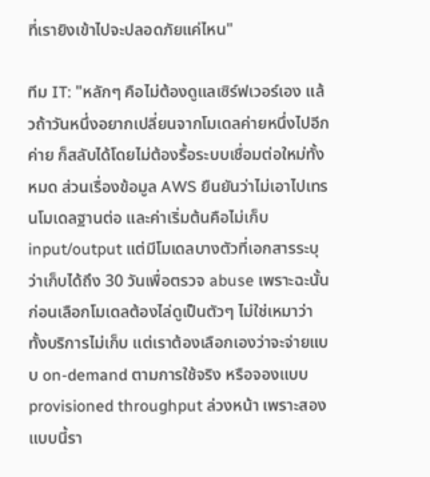ที่เรายิงเข้าไปจะปลอดภัยแค่ไหน"

ทีม IT: "หลักๆ คือไม่ต้องดูแลเซิร์ฟเวอร์เอง แล้วถ้าวันหนึ่งอยากเปลี่ยนจากโมเดลค่ายหนึ่งไปอีกค่าย ก็สลับได้โดยไม่ต้องรื้อระบบเชื่อมต่อใหม่ทั้งหมด ส่วนเรื่องข้อมูล AWS ยืนยันว่าไม่เอาไปเทรนโมเดลฐานต่อ และค่าเริ่มต้นคือไม่เก็บ input/output แต่มีโมเดลบางตัวที่เอกสารระบุว่าเก็บได้ถึง 30 วันเพื่อตรวจ abuse เพราะฉะนั้นก่อนเลือกโมเดลต้องไล่ดูเป็นตัวๆ ไม่ใช่เหมาว่าทั้งบริการไม่เก็บ แต่เราต้องเลือกเองว่าจะจ่ายแบบ on-demand ตามการใช้จริง หรือจองแบบ provisioned throughput ล่วงหน้า เพราะสองแบบนี้รา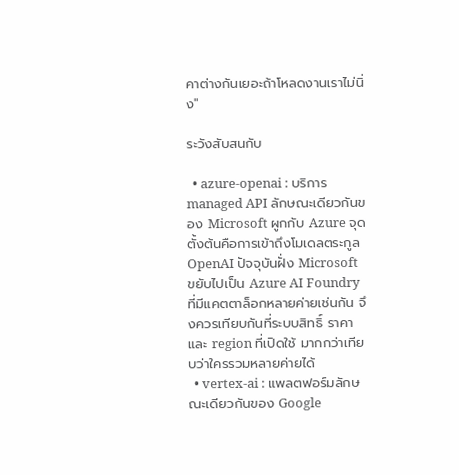คาต่างกันเยอะถ้าโหลดงานเราไม่นิ่ง"

ระวังสับสนกับ

  • azure-openai : บริการ managed API ลักษณะเดียวกันของ Microsoft ผูกกับ Azure จุดตั้งต้นคือการเข้าถึงโมเดลตระกูล OpenAI ปัจจุบันฝั่ง Microsoft ขยับไปเป็น Azure AI Foundry ที่มีแคตตาล็อกหลายค่ายเช่นกัน จึงควรเทียบกันที่ระบบสิทธิ์ ราคา และ region ที่เปิดใช้ มากกว่าเทียบว่าใครรวมหลายค่ายได้
  • vertex-ai : แพลตฟอร์มลักษณะเดียวกันของ Google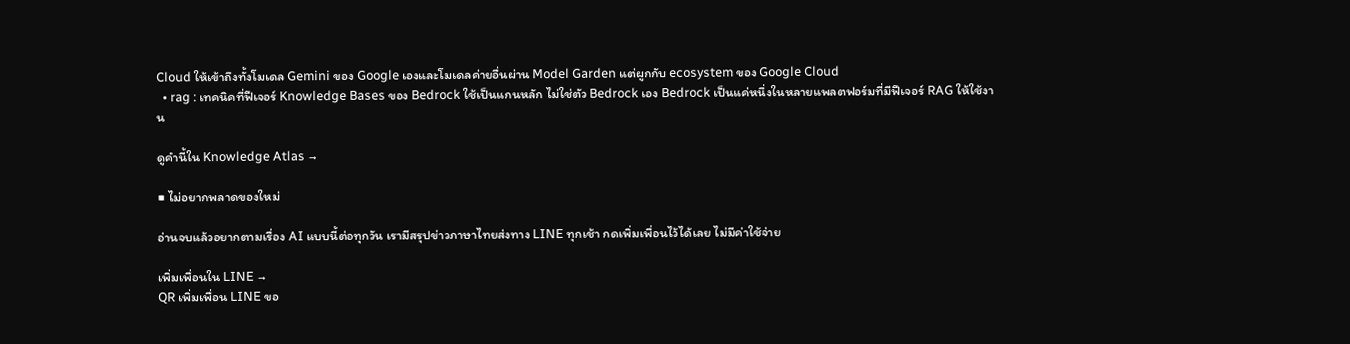Cloud ให้เข้าถึงทั้งโมเดล Gemini ของ Google เองและโมเดลค่ายอื่นผ่าน Model Garden แต่ผูกกับ ecosystem ของ Google Cloud
  • rag : เทคนิคที่ฟีเจอร์ Knowledge Bases ของ Bedrock ใช้เป็นแกนหลัก ไม่ใช่ตัว Bedrock เอง Bedrock เป็นแค่หนึ่งในหลายแพลตฟอร์มที่มีฟีเจอร์ RAG ให้ใช้งาน

ดูคำนี้ใน Knowledge Atlas →

■ ไม่อยากพลาดของใหม่

อ่านจบแล้วอยากตามเรื่อง AI แบบนี้ต่อทุกวัน เรามีสรุปข่าวภาษาไทยส่งทาง LINE ทุกเช้า กดเพิ่มเพื่อนไว้ได้เลย ไม่มีค่าใช้จ่าย

เพิ่มเพื่อนใน LINE →
QR เพิ่มเพื่อน LINE ขอ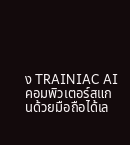ง TRAINIAC AIคอมพิวเตอร์สแกนด้วยมือถือได้เล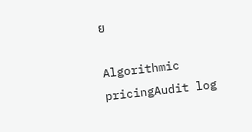ย

Algorithmic pricingAudit log